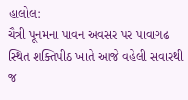હાલોલ:
ચૈત્રી પૂનમના પાવન અવસર પર પાવાગઢ સ્થિત શક્તિપીઠ ખાતે આજે વહેલી સવારથી જ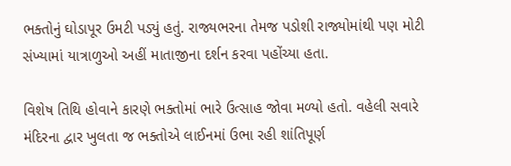ભક્તોનું ઘોડાપૂર ઉમટી પડ્યું હતું. રાજ્યભરના તેમજ પડોશી રાજ્યોમાંથી પણ મોટી સંખ્યામાં યાત્રાળુઓ અહીં માતાજીના દર્શન કરવા પહોંચ્યા હતા.

વિશેષ તિથિ હોવાને કારણે ભક્તોમાં ભારે ઉત્સાહ જોવા મળ્યો હતો. વહેલી સવારે મંદિરના દ્વાર ખુલતા જ ભક્તોએ લાઈનમાં ઉભા રહી શાંતિપૂર્ણ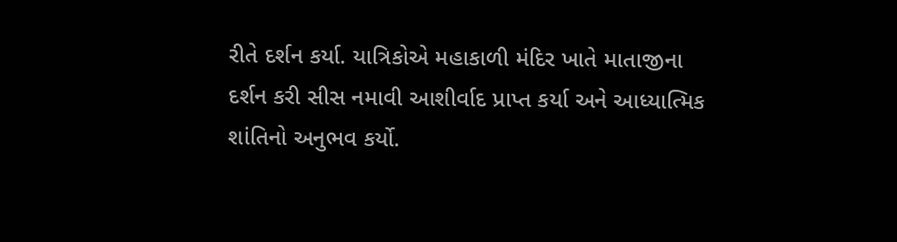રીતે દર્શન કર્યા. યાત્રિકોએ મહાકાળી મંદિર ખાતે માતાજીના દર્શન કરી સીસ નમાવી આશીર્વાદ પ્રાપ્ત કર્યા અને આધ્યાત્મિક શાંતિનો અનુભવ કર્યો.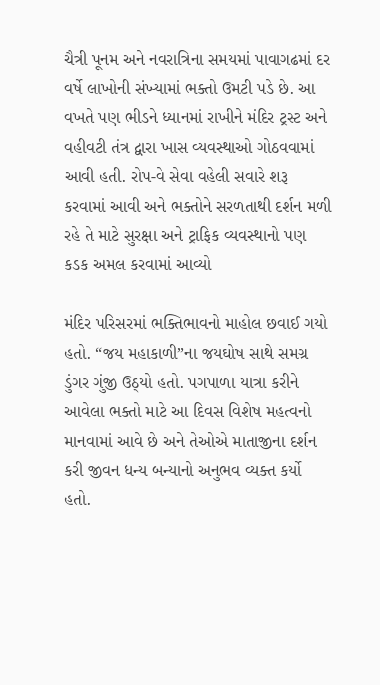ચૈત્રી પૂનમ અને નવરાત્રિના સમયમાં પાવાગઢમાં દર વર્ષે લાખોની સંખ્યામાં ભક્તો ઉમટી પડે છે. આ વખતે પણ ભીડને ધ્યાનમાં રાખીને મંદિર ટ્રસ્ટ અને વહીવટી તંત્ર દ્વારા ખાસ વ્યવસ્થાઓ ગોઠવવામાં આવી હતી. રોપ-વે સેવા વહેલી સવારે શરૂ કરવામાં આવી અને ભક્તોને સરળતાથી દર્શન મળી રહે તે માટે સુરક્ષા અને ટ્રાફિક વ્યવસ્થાનો પણ કડક અમલ કરવામાં આવ્યો

મંદિર પરિસરમાં ભક્તિભાવનો માહોલ છવાઈ ગયો હતો. “જય મહાકાળી”ના જયઘોષ સાથે સમગ્ર ડુંગર ગુંજી ઉઠ્યો હતો. પગપાળા યાત્રા કરીને આવેલા ભક્તો માટે આ દિવસ વિશેષ મહત્વનો માનવામાં આવે છે અને તેઓએ માતાજીના દર્શન કરી જીવન ધન્ય બન્યાનો અનુભવ વ્યક્ત કર્યો હતો.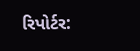રિપોર્ટર: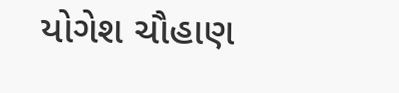યોગેશ ચૌહાણ